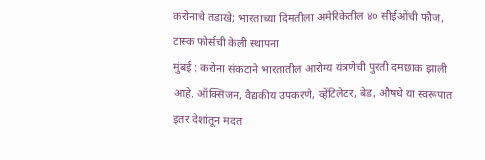करोनाचे तडाखे; भारताच्या दिमतीला अमेरिकेतील ४० सीईओंची फौज, टास्क फोर्सची केली स्थापना
मुंबई : करोना संकटाने भारतातील आरोग्य यंत्रणेची पुरती दमछाक झाली आहे. ऑक्सिजन, वैद्यकीय उपकरणे, व्हेंटिलेटर, बेड, औषधे या स्वरूपात इतर देशांतून मदत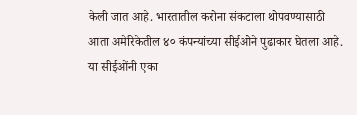केली जात आहे. भारतातील करोना संकटाला थोपवण्यासाठी आता अमेरिकेतील ४० कंपन्यांच्या सीईओने पुढाकार घेतला आहे. या सीईओंनी एका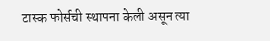टास्क फोर्सची स्थापना केली असून त्या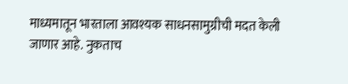माध्यमातून भारताला आवश्यक साधनसामुग्रीची मदत केली जाणार आहे. नुकताच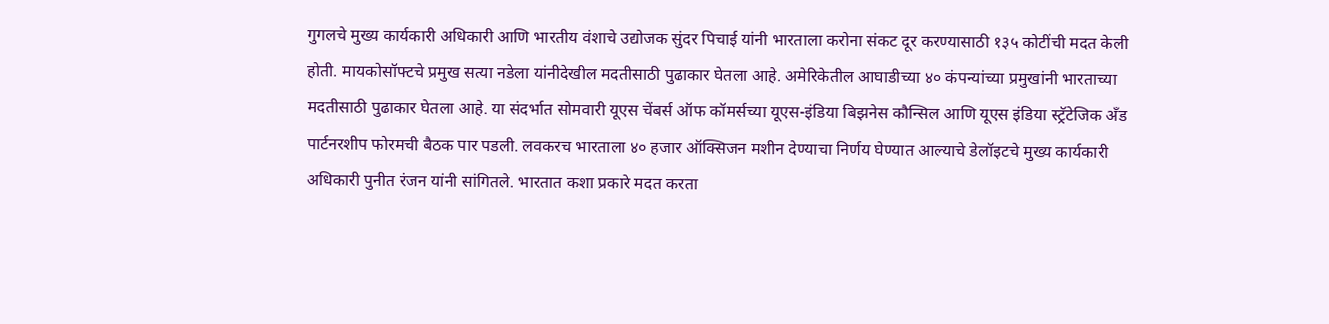गुगलचे मुख्य कार्यकारी अधिकारी आणि भारतीय वंशाचे उद्योजक सुंदर पिचाई यांनी भारताला करोना संकट दूर करण्यासाठी १३५ कोटींची मदत केली होती. मायकोसॉफ्टचे प्रमुख सत्या नडेला यांनीदेखील मदतीसाठी पुढाकार घेतला आहे. अमेरिकेतील आघाडीच्या ४० कंपन्यांच्या प्रमुखांनी भारताच्या मदतीसाठी पुढाकार घेतला आहे. या संदर्भात सोमवारी यूएस चेंबर्स ऑफ कॉमर्सच्या यूएस-इंडिया बिझनेस कौन्सिल आणि यूएस इंडिया स्ट्रॅटेजिक अँड पार्टनरशीप फोरमची बैठक पार पडली. लवकरच भारताला ४० हजार ऑक्सिजन मशीन देण्याचा निर्णय घेण्यात आल्याचे डेलॉइटचे मुख्य कार्यकारी अधिकारी पुनीत रंजन यांनी सांगितले. भारतात कशा प्रकारे मदत करता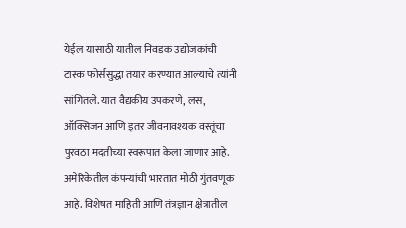येईल यासाठी यातील निवडक उद्योजकांची टास्क फोर्ससुद्धा तयार करण्यात आल्याचे त्यांनी सांगितले. यात वैद्यकीय उपकरणे, लस, ऑक्सिजन आणि इतर जीवनावश्यक वस्तूंचा पुरवठा मदतीच्या स्वरूपात केला जाणार आहे. अमेरिकेतील कंपन्यांची भारतात मोठी गुंतवणूक आहे. विशेषत माहिती आणि तंत्रज्ञान क्षेत्रातील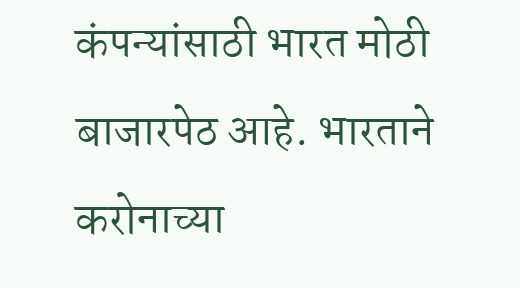कंपन्यांसाठी भारत मोठी बाजारपेठ आहे. भारताने करोनाच्या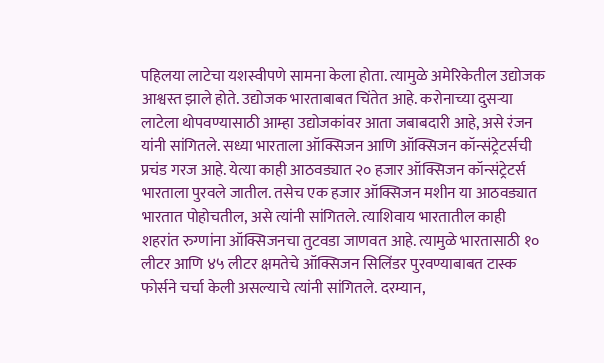पहिलया लाटेचा यशस्वीपणे सामना केला होता. त्यामुळे अमेरिकेतील उद्योजक आश्वस्त झाले होते. उद्योजक भारताबाबत चिंतेत आहे. करोनाच्या दुसऱ्या लाटेला थोपवण्यासाठी आम्हा उद्योजकांवर आता जबाबदारी आहे, असे रंजन यांनी सांगितले. सध्या भारताला ऑक्सिजन आणि ऑक्सिजन कॉन्संट्रेटर्सची प्रचंड गरज आहे. येत्या काही आठवड्यात २० हजार ऑक्सिजन कॉन्संट्रेटर्स भारताला पुरवले जातील. तसेच एक हजार ऑक्सिजन मशीन या आठवड्यात भारतात पोहोचतील, असे त्यांनी सांगितले. त्याशिवाय भारतातील काही शहरांत रुग्णांना ऑक्सिजनचा तुटवडा जाणवत आहे. त्यामुळे भारतासाठी १० लीटर आणि ४५ लीटर क्षमतेचे ऑक्सिजन सिलिंडर पुरवण्याबाबत टास्क फोर्सने चर्चा केली असल्याचे त्यांनी सांगितले. दरम्यान,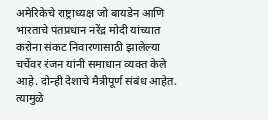अमेरिकेचे राष्ट्राध्यक्ष जो बायडेन आणि भारताचे पंतप्रधान नरेंद्र मोदी यांच्यात करोना संकट निवारणासाठी झालेल्या चर्चेवर रंजन यांनी समाधान व्यक्त केले आहे. दोन्ही देशाचे मैत्रीपूर्ण संबंध आहेत. त्यामुळे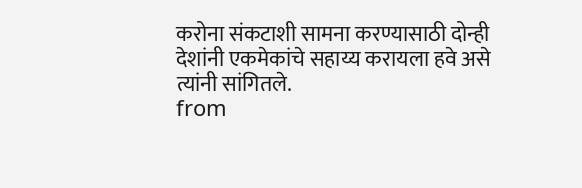करोना संकटाशी सामना करण्यासाठी दोन्ही देशांनी एकमेकांचे सहाय्य करायला हवे असे त्यांनी सांगितले.
from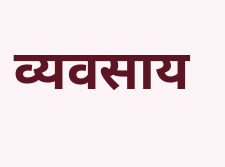व्यवसाय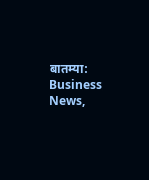बातम्या: Business News,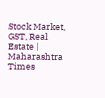Stock Market, GST, Real Estate | Maharashtra Times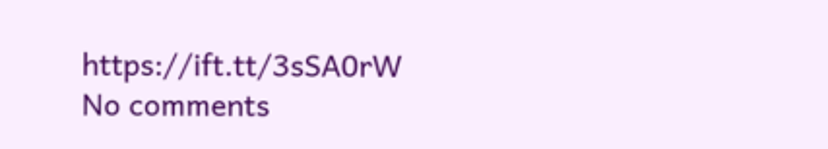https://ift.tt/3sSA0rW
No comments